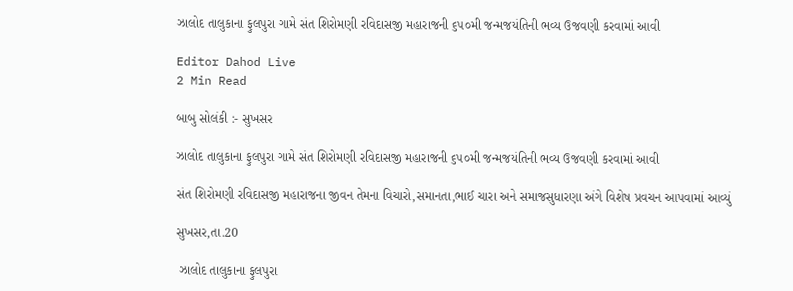ઝાલોદ તાલુકાના ફુલપુરા ગામે સંત શિરોમણી રવિદાસજી મહારાજની ૬૫૦મી જન્મજયંતિની ભવ્ય ઉજવણી કરવામાં આવી

Editor Dahod Live
2 Min Read

બાબુ સોલંકી :- સુખસર

ઝાલોદ તાલુકાના ફુલપુરા ગામે સંત શિરોમણી રવિદાસજી મહારાજની ૬૫૦મી જન્મજયંતિની ભવ્ય ઉજવણી કરવામાં આવી

સંત શિરોમણી રવિદાસજી મહારાજના જીવન તેમના વિચારો,સમાનતા,ભાઈ ચારા અને સમાજસુધારણા અંગે વિશેષ પ્રવચન આપવામાં આવ્યું

સુખસર,તા.20

 ઝાલોદ તાલુકાના ફુલપુરા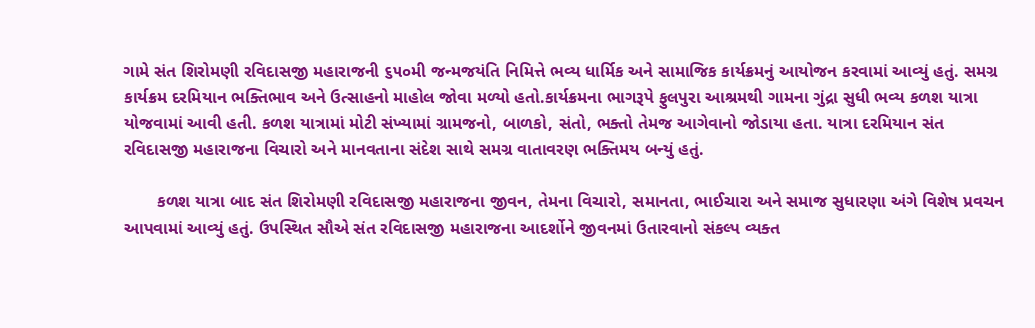ગામે સંત શિરોમણી રવિદાસજી મહારાજની ૬૫૦મી જન્મજયંતિ નિમિત્તે ભવ્ય ધાર્મિક અને સામાજિક કાર્યક્રમનું આયોજન કરવામાં આવ્યું હતું. સમગ્ર કાર્યક્રમ દરમિયાન ભક્તિભાવ અને ઉત્સાહનો માહોલ જોવા મળ્યો હતો.કાર્યક્રમના ભાગરૂપે ફુલપુરા આશ્રમથી ગામના ગુંદ્રા સુધી ભવ્ય કળશ યાત્રા યોજવામાં આવી હતી. કળશ યાત્રામાં મોટી સંખ્યામાં ગ્રામજનો, બાળકો, સંતો, ભક્તો તેમજ આગેવાનો જોડાયા હતા. યાત્રા દરમિયાન સંત રવિદાસજી મહારાજના વિચારો અને માનવતાના સંદેશ સાથે સમગ્ર વાતાવરણ ભક્તિમય બન્યું હતું.

       કળશ યાત્રા બાદ સંત શિરોમણી રવિદાસજી મહારાજના જીવન, તેમના વિચારો, સમાનતા, ભાઈચારા અને સમાજ સુધારણા અંગે વિશેષ પ્રવચન આપવામાં આવ્યું હતું. ઉપસ્થિત સૌએ સંત રવિદાસજી મહારાજના આદર્શોને જીવનમાં ઉતારવાનો સંકલ્પ વ્યક્ત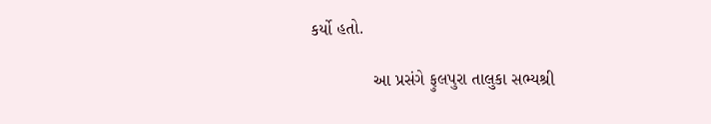કર્યો હતો.

             આ પ્રસંગે ફુલપુરા તાલુકા સભ્યશ્રી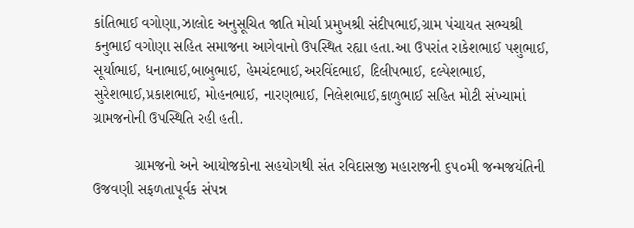કાંતિભાઈ વગોણા,ઝાલોદ અનુસૂચિત જાતિ મોર્ચા પ્રમુખશ્રી સંદીપભાઈ,ગ્રામ પંચાયત સભ્યશ્રી કનુભાઈ વગોણા સહિત સમાજના આગેવાનો ઉપસ્થિત રહ્યા હતા.આ ઉપરાંત રાકેશભાઈ પશુભાઈ, સૂર્યાભાઈ, ધનાભાઈ,બાબુભાઈ, હેમચંદભાઈ,અરવિંદભાઈ, દિલીપભાઈ, દલ્પેશભાઈ, સુરેશભાઈ,પ્રકાશભાઈ, મોહનભાઈ, નારણભાઈ, નિલેશભાઈ,કાળુભાઈ સહિત મોટી સંખ્યામાં ગ્રામજનોની ઉપસ્થિતિ રહી હતી.

          ગ્રામજનો અને આયોજકોના સહયોગથી સંત રવિદાસજી મહારાજની ૬૫૦મી જન્મજયંતિની ઉજવણી સફળતાપૂર્વક સંપન્ન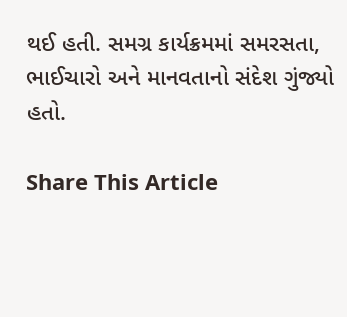થઈ હતી. સમગ્ર કાર્યક્રમમાં સમરસતા, ભાઈચારો અને માનવતાનો સંદેશ ગુંજ્યો હતો.

Share This Article